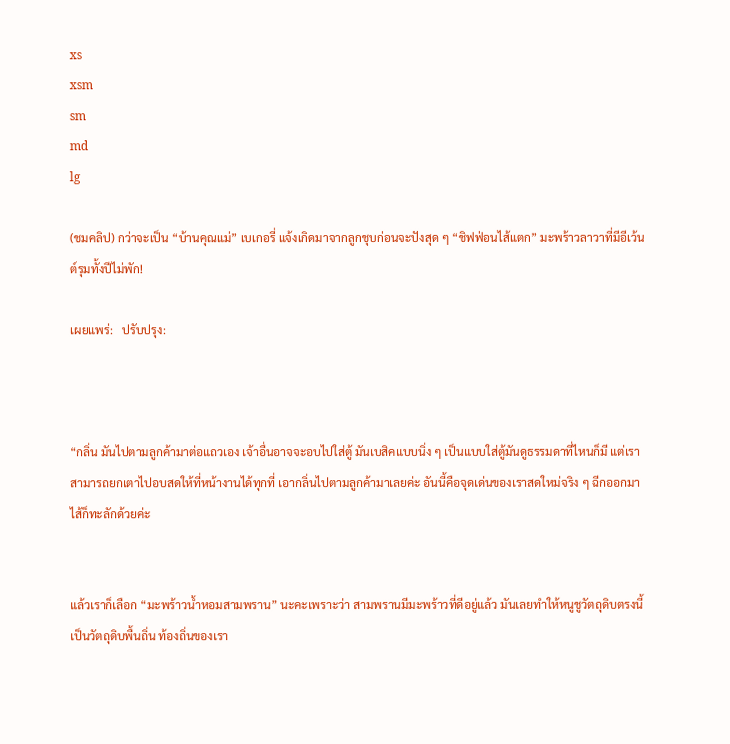xs
xsm
sm
md
lg

(ชมคลิป) กว่าจะเป็น “บ้านคุณแม่” เบเกอรี่ แจ้งเกิดมาจากลูกชุบก่อนจะปังสุด ๆ “ชิฟฟ่อนไส้แตก” มะพร้าวลาวาที่มีอีเว้นต์รุมทั้งปีไม่พัก!

เผยแพร่:   ปรับปรุง:



“กลิ่น มันไปตามลูกค้ามาต่อแถวเอง เจ้าอื่นอาจจะอบไปใส่ตู้ มันเบสิคแบบนิ่ง ๆ เป็นแบบใส่ตู้มันดูธรรมดาที่ไหนก็มี แต่เราสามารถยกเตาไปอบสดให้ที่หน้างานได้ทุกที่ เอากลิ่นไปตามลูกค้ามาเลยค่ะ อันนี้คือจุดเด่นของเราสดใหม่จริง ๆ ฉีกออกมาไส้ก็ทะลักด้วยค่ะ


แล้วเราก็เลือก “มะพร้าวน้ำหอมสามพราน” นะคะเพราะว่า สามพรานมีมะพร้าวที่ดีอยู่แล้ว มันเลยทำให้หนูชูวัตถุดิบตรงนี้เป็นวัตถุดิบพื้นถิ่น ท้องถิ่นของเรา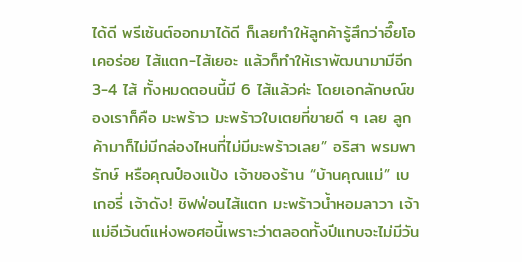ได้ดี พรีเซ้นต์ออกมาได้ดี ก็เลยทำให้ลูกค้ารู้สึกว่าอึ๊ยโอเคอร่อย ไส้แตก-ไส้เยอะ แล้วก็ทำให้เราพัฒนามามีอีก 3-4 ไส้ ทั้งหมดตอนนี้มี 6 ไส้แล้วค่ะ โดยเอกลักษณ์ของเราก็คือ มะพร้าว มะพร้าวใบเตยที่ขายดี ๆ เลย ลูกค้ามาก็ไม่มีกล่องไหนที่ไม่มีมะพร้าวเลย” อริสา พรมพารักษ์ หรือคุณป๋องแป้ง เจ้าของร้าน “บ้านคุณแม่” เบเกอรี่ เจ้าดัง! ชิฟฟ่อนไส้แตก มะพร้าวน้ำหอมลาวา เจ้าแม่อีเว้นต์แห่งพอศอนี้เพราะว่าตลอดทั้งปีแทบจะไม่มีวัน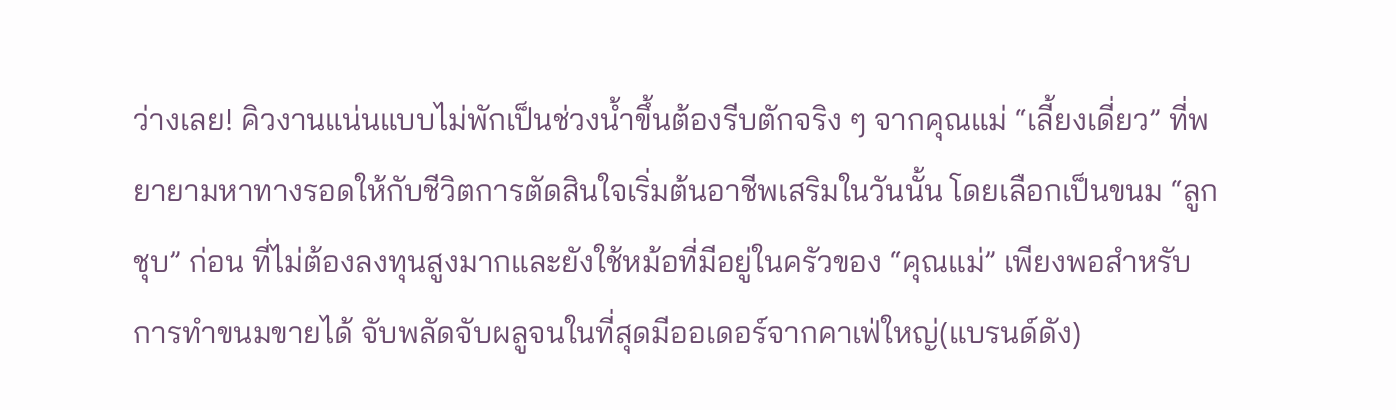ว่างเลย! คิวงานแน่นแบบไม่พักเป็นช่วงน้ำขึ้นต้องรีบตักจริง ๆ จากคุณแม่ “เลี้ยงเดี่ยว” ที่พยายามหาทางรอดให้กับชีวิตการตัดสินใจเริ่มต้นอาชีพเสริมในวันนั้น โดยเลือกเป็นขนม “ลูกชุบ” ก่อน ที่ไม่ต้องลงทุนสูงมากและยังใช้หม้อที่มีอยู่ในครัวของ “คุณแม่” เพียงพอสำหรับการทำขนมขายได้ จับพลัดจับผลูจนในที่สุดมีออเดอร์จากคาเฟ่ใหญ่(แบรนด์ดัง)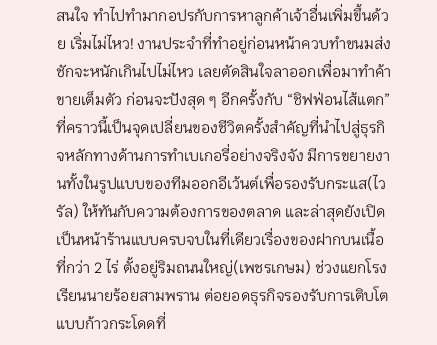สนใจ ทำไปทำมากอปรกับการหาลูกค้าเจ้าอื่นเพิ่มขึ้นด้วย เริ่มไม่ไหว! งานประจำที่ทำอยู่ก่อนหน้าควบทำขนมส่งชักจะหนักเกินไปไม่ไหว เลยตัดสินใจลาออกเพื่อมาทำค้าขายเต็มตัว ก่อนจะปังสุด ๆ อีกครั้งกับ “ชิฟฟ่อนไส้แตก” ที่คราวนี้เป็นจุดเปลี่ยนของชีวิตครั้งสำคัญที่นำไปสู่ธุรกิจหลักทางด้านการทำเบเกอรี่อย่างจริงจัง มีการขยายงานทั้งในรูปแบบของทีมออกอีเว้นต์เพื่อรองรับกระแส(ไวรัล) ให้ทันกับความต้องการของตลาด และล่าสุดยังเปิดเป็นหน้าร้านแบบครบจบในที่เดียวเรื่องของฝากบนเนื้อที่กว่า 2 ไร่ ตั้งอยู่ริมถนนใหญ่(เพชรเกษม) ช่วงแยกโรงเรียนนายร้อยสามพราน ต่อยอดธุรกิจรองรับการเติบโตแบบก้าวกระโดดที่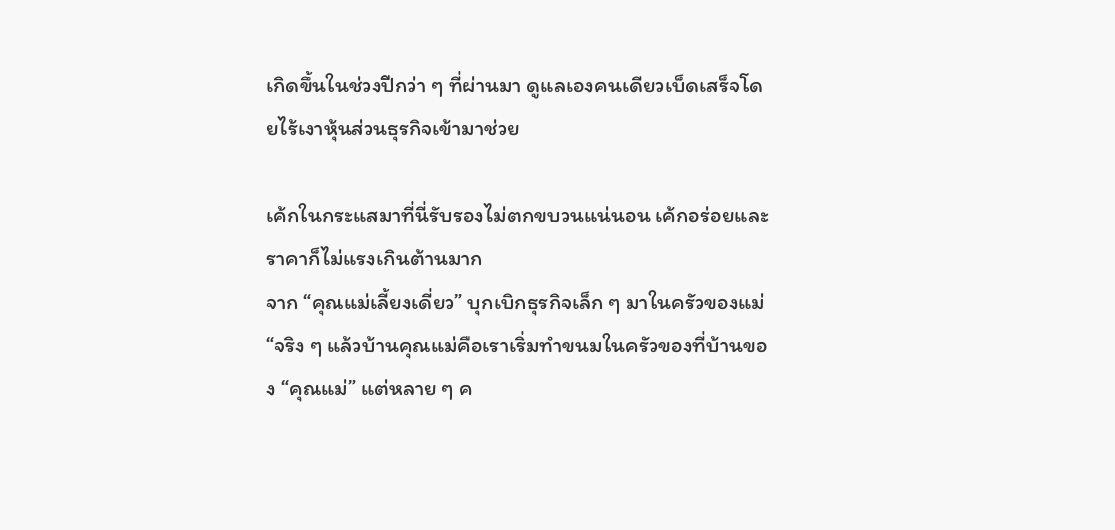เกิดขึ้นในช่วงปีกว่า ๆ ที่ผ่านมา ดูแลเองคนเดียวเบ็ดเสร็จโดยไร้เงาหุ้นส่วนธุรกิจเข้ามาช่วย

เค้กในกระแสมาที่นี่รับรองไม่ตกขบวนแน่นอน เค้กอร่อยและราคาก็ไม่แรงเกินต้านมาก
จาก “คุณแม่เลี้ยงเดี่ยว” บุกเบิกธุรกิจเล็ก ๆ มาในครัวของแม่
“จริง ๆ แล้วบ้านคุณแม่คือเราเริ่มทำขนมในครัวของที่บ้านของ “คุณแม่” แต่หลาย ๆ ค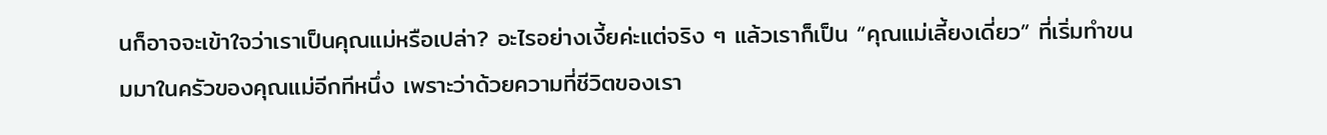นก็อาจจะเข้าใจว่าเราเป็นคุณแม่หรือเปล่า? อะไรอย่างเงี้ยค่ะแต่จริง ๆ แล้วเราก็เป็น “คุณแม่เลี้ยงเดี่ยว” ที่เริ่มทำขนมมาในครัวของคุณแม่อีกทีหนึ่ง เพราะว่าด้วยความที่ชีวิตของเรา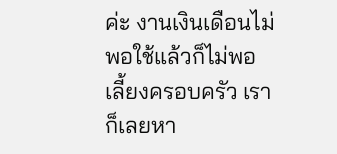ค่ะ งานเงินเดือนไม่พอใช้แล้วก็ไม่พอเลี้ยงครอบครัว เราก็เลยหา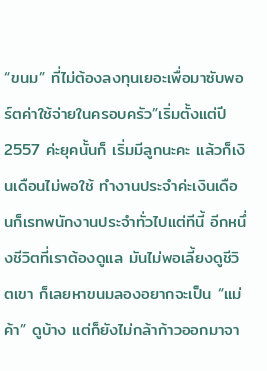“ขนม” ที่ไม่ต้องลงทุนเยอะเพื่อมาซับพอร์ตค่าใช้จ่ายในครอบครัว”เริ่มตั้งแต่ปี 2557 ค่ะยุคนั้นก็ เริ่มมีลูกนะคะ แล้วก็เงินเดือนไม่พอใช้ ทำงานประจำค่ะเงินเดือนก็เรทพนักงานประจำทั่วไปแต่ทีนี้ อีกหนึ่งชีวิตที่เราต้องดูแล มันไม่พอเลี้ยงดูชีวิตเขา ก็เลยหาขนมลองอยากจะเป็น “แม่ค้า” ดูบ้าง แต่ก็ยังไม่กล้าก้าวออกมาจา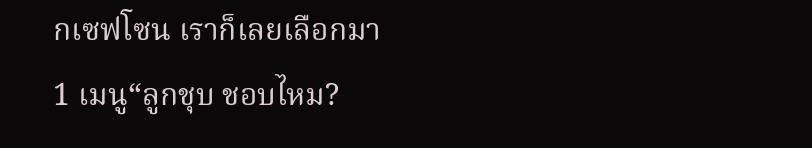กเซฟโซน เราก็เลยเลือกมา 1 เมนู“ลูกชุบ ชอบไหม?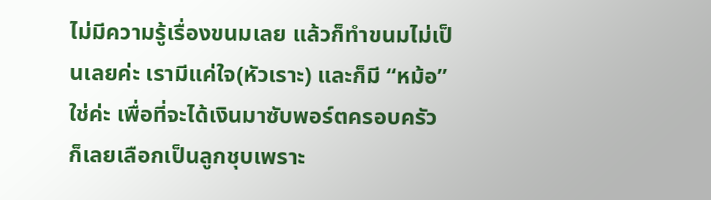ไม่มีความรู้เรื่องขนมเลย แล้วก็ทำขนมไม่เป็นเลยค่ะ เรามีแค่ใจ(หัวเราะ) และก็มี “หม้อ” ใช่ค่ะ เพื่อที่จะได้เงินมาซับพอร์ตครอบครัว ก็เลยเลือกเป็นลูกชุบเพราะ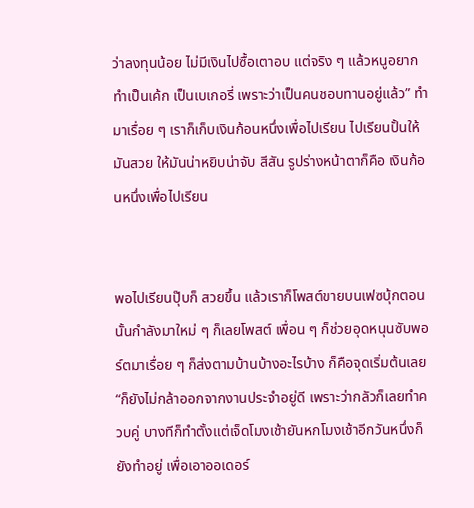ว่าลงทุนน้อย ไม่มีเงินไปซื้อเตาอบ แต่จริง ๆ แล้วหนูอยากทำเป็นเค้ก เป็นเบเกอรี่ เพราะว่าเป็นคนชอบทานอยู่แล้ว” ทำมาเรื่อย ๆ เราก็เก็บเงินก้อนหนึ่งเพื่อไปเรียน ไปเรียนปั้นให้มันสวย ให้มันน่าหยิบน่าจับ สีสัน รูปร่างหน้าตาก็คือ เงินก้อนหนึ่งเพื่อไปเรียน


พอไปเรียนปุ๊บก็ สวยขึ้น แล้วเราก็โพสต์ขายบนเฟซบุ้กตอนนั้นกำลังมาใหม่ ๆ ก็เลยโพสต์ เพื่อน ๆ ก็ช่วยอุดหนุนซับพอร์ตมาเรื่อย ๆ ก็ส่งตามบ้านบ้างอะไรบ้าง ก็คือจุดเริ่มต้นเลย“ก็ยังไม่กล้าออกจากงานประจำอยู่ดี เพราะว่ากลัวก็เลยทำควบคู่ บางทีก็ทำตั้งแต่เจ็ดโมงเช้ายันหกโมงเช้าอีกวันหนึ่งก็ยังทำอยู่ เพื่อเอาออเดอร์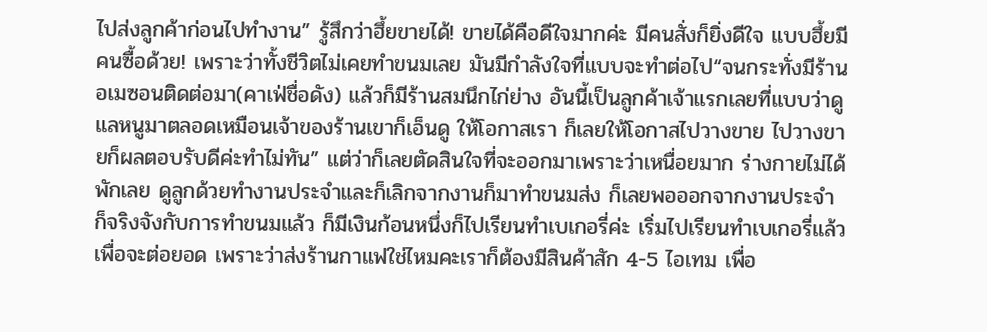ไปส่งลูกค้าก่อนไปทำงาน” รู้สึกว่าฮึ้ยขายได้! ขายได้คือดีใจมากค่ะ มีคนสั่งก็ยิ่งดีใจ แบบฮึ้ยมีคนซื้อด้วย! เพราะว่าทั้งชีวิตไม่เคยทำขนมเลย มันมีกำลังใจที่แบบจะทำต่อไป“จนกระทั่งมีร้านอเมซอนติดต่อมา(คาเฟ่ชื่อดัง) แล้วก็มีร้านสมนึกไก่ย่าง อันนี้เป็นลูกค้าเจ้าแรกเลยที่แบบว่าดูแลหนูมาตลอดเหมือนเจ้าของร้านเขาก็เอ็นดู ให้โอกาสเรา ก็เลยให้โอกาสไปวางขาย ไปวางขายก็ผลตอบรับดีค่ะทำไม่ทัน” แต่ว่าก็เลยตัดสินใจที่จะออกมาเพราะว่าเหนื่อยมาก ร่างกายไม่ได้พักเลย ดูลูกด้วยทำงานประจำและก็เลิกจากงานก็มาทำขนมส่ง ก็เลยพอออกจากงานประจำ ก็จริงจังกับการทำขนมแล้ว ก็มีเงินก้อนหนึ่งก็ไปเรียนทำเบเกอรี่ค่ะ เริ่มไปเรียนทำเบเกอรี่แล้วเพื่อจะต่อยอด เพราะว่าส่งร้านกาแฟใช่ไหมคะเราก็ต้องมีสินค้าสัก 4-5 ไอเทม เพื่อ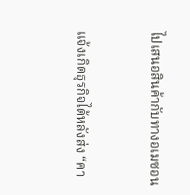ไปเสนอสินค้ากับทางอเมซอน


แจ้งเกิดธุรกิจได้หลังส่ง “คา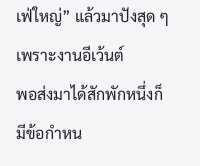เฟ่ใหญ่” แล้วมาปังสุด ๆ เพราะงานอีเว้นต์
พอส่งมาได้สักพักหนึ่งก็มีข้อกำหน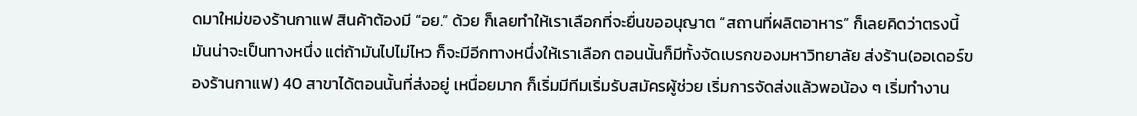ดมาใหม่ของร้านกาแฟ สินค้าต้องมี “อย.” ด้วย ก็เลยทำให้เราเลือกที่จะยื่นขออนุญาต “สถานที่ผลิตอาหาร” ก็เลยคิดว่าตรงนี้มันน่าจะเป็นทางหนึ่ง แต่ถ้ามันไปไม่ไหว ก็จะมีอีกทางหนึ่งให้เราเลือก ตอนนั้นก็มีทั้งจัดเบรกของมหาวิทยาลัย ส่งร้าน(ออเดอร์ของร้านกาแฟ) 40 สาขาได้ตอนนั้นที่ส่งอยู่ เหนื่อยมาก ก็เริ่มมีทีมเริ่มรับสมัครผู้ช่วย เริ่มการจัดส่งแล้วพอน้อง ๆ เริ่มทำงาน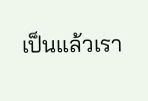เป็นแล้วเรา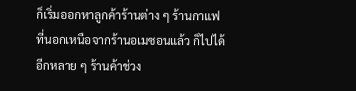ก็เริ่มออกหาลูกค้าร้านต่าง ๆ ร้านกาแฟที่นอกเหนือจากร้านอเมซอนแล้ว ก็ไปได้อีกหลาย ๆ ร้านค้าช่วง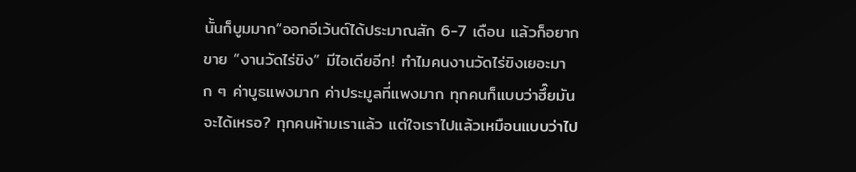นั้นก็บูมมาก“ออกอีเว้นต์ได้ประมาณสัก 6-7 เดือน แล้วก็อยากขาย “งานวัดไร่ขิง” มีไอเดียอีก! ทำไมคนงานวัดไร่ขิงเยอะมาก ๆ ค่าบูธแพงมาก ค่าประมูลที่แพงมาก ทุกคนก็แบบว่าฮึ๊ยมันจะได้เหรอ? ทุกคนห้ามเราแล้ว แต่ใจเราไปแล้วเหมือนแบบว่าไป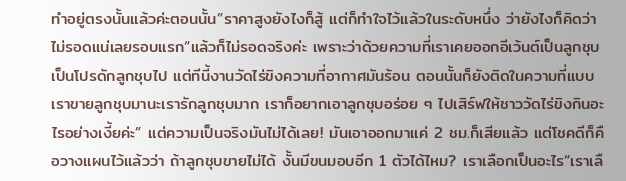ทำอยู่ตรงนั้นแล้วค่ะตอนนั้น”ราคาสูงยังไงก็สู้ แต่ก็ทำใจไว้แล้วในระดับหนึ่ง ว่ายังไงก็คิดว่าไม่รอดแน่เลยรอบแรก“แล้วก็ไม่รอดจริงค่ะ เพราะว่าด้วยความที่เราเคยออกอีเว้นต์เป็นลูกชุบเป็นโปรดักลูกชุบไป แต่ทีนี้งานวัดไร่ขิงความที่อากาศมันร้อน ตอนนั้นก็ยังติดในความที่แบบเราขายลูกชุบมานะเรารักลูกชุบมาก เราก็อยากเอาลูกชุบอร่อย ๆ ไปเสิร์ฟให้ชาววัดไร่ขิงกินอะไรอย่างเงี้ยค่ะ” แต่ความเป็นจริงมันไม่ได้เลย! มันเอาออกมาแค่ 2 ชม.ก็เสียแล้ว แต่โชคดีก็คือวางแผนไว้แล้วว่า ถ้าลูกชุบขายไม่ได้ งั้นมีขนมอบอีก 1 ตัวได้ไหม? เราเลือกเป็นอะไร“เราเลื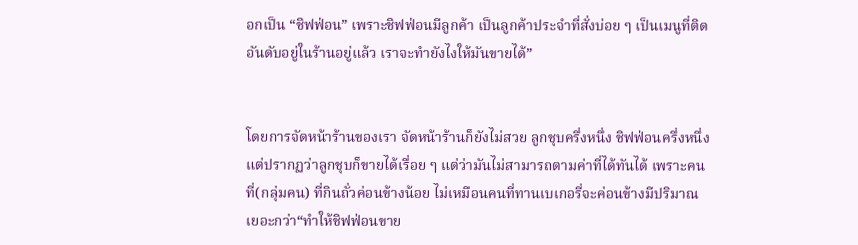อกเป็น “ชิฟฟ่อน” เพราะชิฟฟ่อนมีลูกค้า เป็นลูกค้าประจำที่สั่งบ่อย ๆ เป็นเมนูที่ติดอันดับอยู่ในร้านอยู่แล้ว เราจะทำยังไงให้มันขายได้”


โดยการจัดหน้าร้านของเรา จัดหน้าร้านก็ยังไม่สวย ลูกชุบครึ่งหนึ่ง ชิฟฟ่อนครึ่งหนึ่ง แต่ปรากฏว่าลูกชุบก็ขายได้เรื่อย ๆ แต่ว่ามันไม่สามารถตามค่าที่ได้ทันได้ เพราะคนที่(กลุ่มคน) ที่กินถั่วค่อนข้างน้อย ไม่เหมือนคนที่ทานเบเกอรี่จะค่อนข้างมีปริมาณเยอะกว่า“ทำให้ชิฟฟ่อนขาย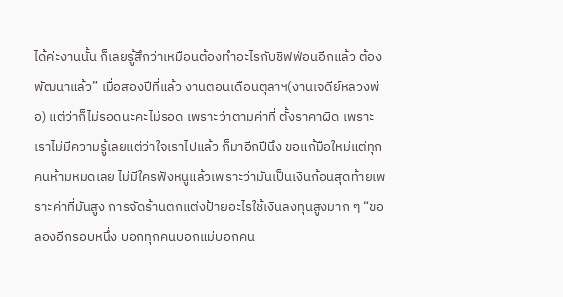ได้ค่ะงานนั้น ก็เลยรู้สึกว่าเหมือนต้องทำอะไรกับชิฟฟ่อนอีกแล้ว ต้องพัฒนาแล้ว” เมื่อสองปีที่แล้ว งานตอนเดือนตุลาฯ(งานเจดีย์หลวงพ่อ) แต่ว่าก็ไม่รอดนะคะไม่รอด เพราะว่าตามค่าที่ ตั้งราคาผิด เพราะเราไม่มีความรู้เลยแต่ว่าใจเราไปแล้ว ก็มาอีกปีนึง ขอแก้มือใหม่แต่ทุกคนห้ามหมดเลย ไม่มีใครฟังหนูแล้วเพราะว่ามันเป็นเงินก้อนสุดท้ายเพราะค่าที่มันสูง การจัดร้านตกแต่งป้ายอะไรใช้เงินลงทุนสูงมาก ๆ “ขอลองอีกรอบหนึ่ง บอกทุกคนบอกแม่บอกคน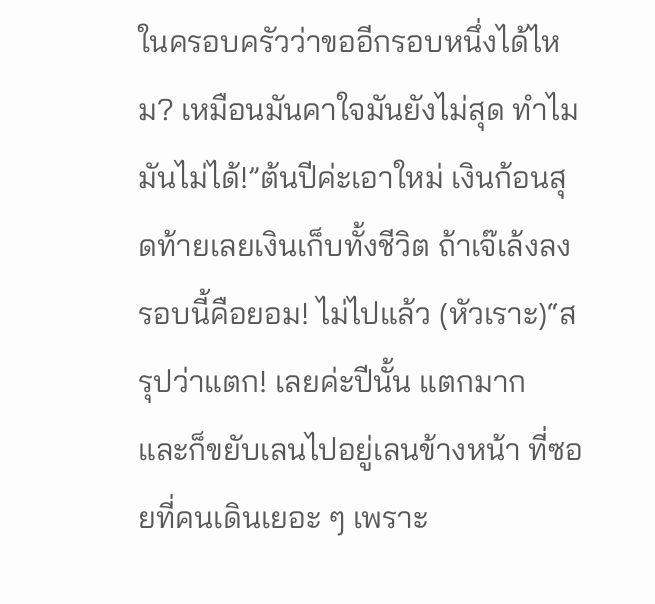ในครอบครัวว่าขออีกรอบหนึ่งได้ไหม? เหมือนมันคาใจมันยังไม่สุด ทำไมมันไม่ได้!”ต้นปีค่ะเอาใหม่ เงินก้อนสุดท้ายเลยเงินเก็บทั้งชีวิต ถ้าเจ๊เล้งลงรอบนี้คือยอม! ไม่ไปแล้ว (หัวเราะ)“สรุปว่าแตก! เลยค่ะปีนั้น แตกมาก และก็ขยับเลนไปอยู่เลนข้างหน้า ที่ซอยที่คนเดินเยอะ ๆ เพราะ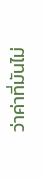ว่าค่าที่มันไม่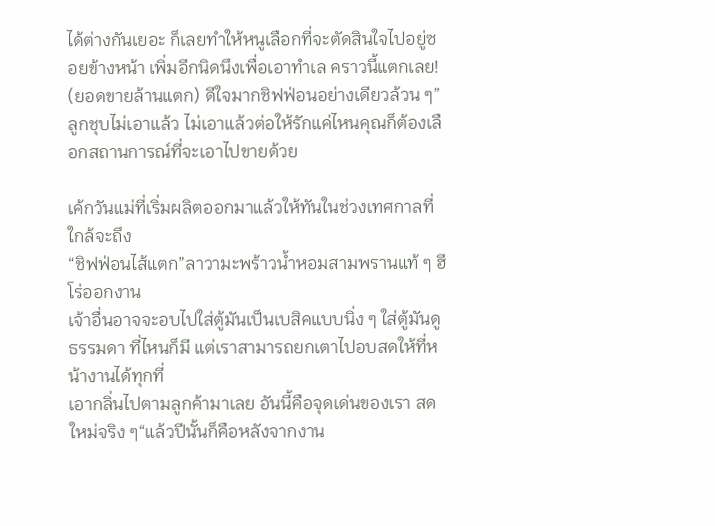ได้ต่างกันเยอะ ก็เลยทำให้หนูเลือกที่จะตัดสินใจไปอยู่ซอยข้างหน้า เพิ่มอีกนิดนึงเพื่อเอาทำเล คราวนี้แตกเลย! (ยอดขายล้านแตก) ดีใจมากชิฟฟ่อนอย่างเดียวล้วน ๆ”ลูกชุบไม่เอาแล้ว ไม่เอาแล้วต่อให้รักแค่ไหนคุณก็ต้องเลือกสถานการณ์ที่จะเอาไปขายด้วย

เค้กวันแม่ที่เริ่มผลิตออกมาแล้วให้ทันในช่วงเทศกาลที่ใกล้จะถึง
“ชิฟฟ่อนไส้แตก”ลาวามะพร้าวน้ำหอมสามพรานแท้ ๆ ฮีโร่ออกงาน
เจ้าอื่นอาจจะอบไปใส่ตู้มันเป็นเบสิคแบบนิ่ง ๆ ใส่ตู้มันดูธรรมดา ที่ไหนก็มี แต่เราสามารถยกเตาไปอบสดให้ที่หน้างานได้ทุกที่
เอากลิ่นไปตามลูกค้ามาเลย อันนี้คือจุดเด่นของเรา สดใหม่จริง ๆ“แล้วปีนั้นก็คือหลังจากงาน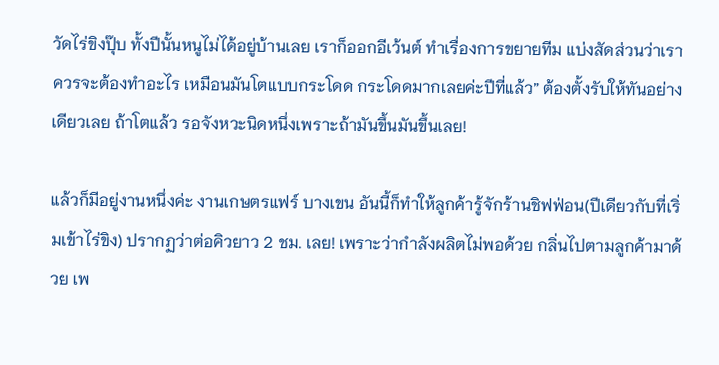วัดไร่ขิงปุ๊บ ทั้งปีนั้นหนูไม่ได้อยู่บ้านเลย เราก็ออกอีเว้นต์ ทำเรื่องการขยายทีม แบ่งสัดส่วนว่าเราควรจะต้องทำอะไร เหมือนมันโตแบบกระโดด กระโดดมากเลยค่ะปีที่แล้ว” ต้องตั้งรับให้ทันอย่างเดียวเลย ถ้าโตแล้ว รอจังหวะนิดหนึ่งเพราะถ้ามันขึ้นมันขึ้นเลย!

แล้วก็มีอยู่งานหนึ่งค่ะ งานเกษตรแฟร์ บางเขน อันนี้ก็ทำให้ลูกค้ารู้จักร้านชิฟฟ่อน(ปีเดียวกับที่เริ่มเข้าไร่ขิง) ปรากฏว่าต่อคิวยาว 2 ชม. เลย! เพราะว่ากำลังผลิตไม่พอด้วย กลิ่นไปตามลูกค้ามาด้วย เพ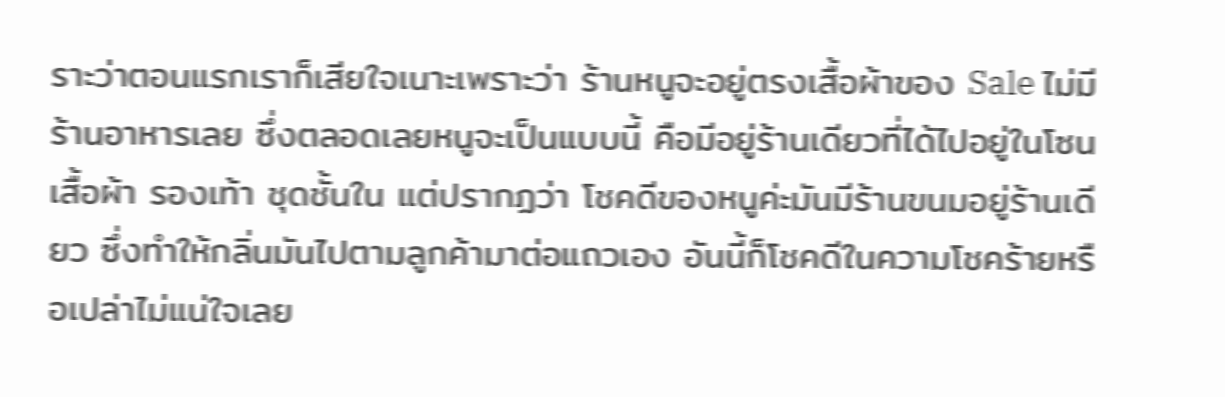ราะว่าตอนแรกเราก็เสียใจเนาะเพราะว่า ร้านหนูจะอยู่ตรงเสื้อผ้าของ Sale ไม่มีร้านอาหารเลย ซึ่งตลอดเลยหนูจะเป็นแบบนี้ คือมีอยู่ร้านเดียวที่ได้ไปอยู่ในโซนเสื้อผ้า รองเท้า ชุดชั้นใน แต่ปรากฏว่า โชคดีของหนูค่ะมันมีร้านขนมอยู่ร้านเดียว ซึ่งทำให้กลิ่นมันไปตามลูกค้ามาต่อแถวเอง อันนี้ก็โชคดีในความโชคร้ายหรือเปล่าไม่แน่ใจเลย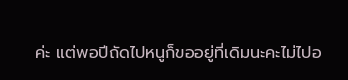ค่ะ แต่พอปีถัดไปหนูก็ขออยู่ที่เดิมนะคะไม่ไปอ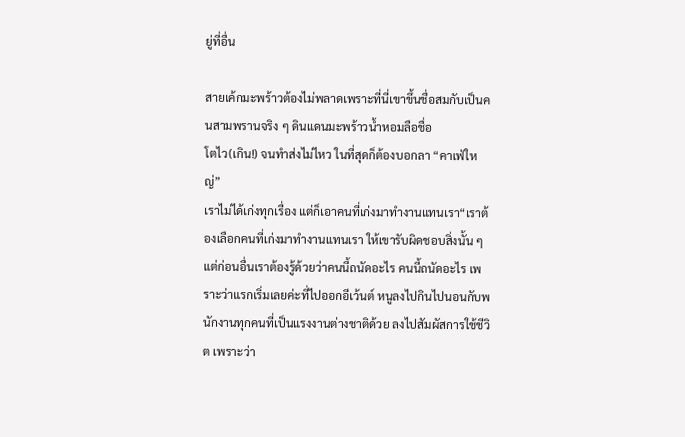ยู่ที่อื่น

สายเค้กมะพร้าวต้องไม่พลาดเพราะที่นี่เขาขึ้นชื่อสมกับเป็นคนสามพรานจริง ๆ ดินแดนมะพร้าวน้ำหอมลือชื่อ
โตไว(เกิน!) จนทำส่งไม่ไหว ในที่สุดก็ต้องบอกลา “คาเฟ่ใหญ่”
เราไม่ได้เก่งทุกเรื่อง แต่ก็เอาคนที่เก่งมาทำงานแทนเรา“เราต้องเลือกคนที่เก่งมาทำงานแทนเรา ให้เขารับผิดชอบสิ่งนั้น ๆ แต่ก่อนอื่นเราต้องรู้ด้วยว่าคนนี้ถนัดอะไร คนนี้ถนัดอะไร เพราะว่าแรกเริ่มเลยค่ะที่ไปออกอีเว้นต์ หนูลงไปกินไปนอนกับพนักงานทุกคนที่เป็นแรงงานต่างชาติด้วย ลงไปสัมผัสการใช้ชีวิต เพราะว่า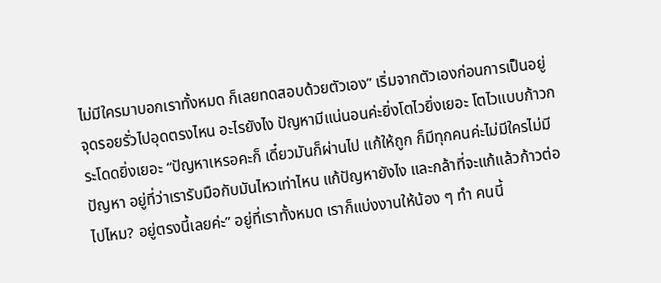ไม่มีใครมาบอกเราทั้งหมด ก็เลยทดสอบด้วยตัวเอง” เริ่มจากตัวเองก่อนการเป็นอยู่ จุดรอยรั่วไปอุดตรงไหน อะไรยังไง ปัญหามีแน่นอนค่ะยิ่งโตไวยิ่งเยอะ โตไวแบบก้าวกระโดดยิ่งเยอะ “ปัญหาเหรอคะก็ เดี๋ยวมันก็ผ่านไป แก้ให้ถูก ก็มีทุกคนค่ะไม่มีใครไม่มีปัญหา อยู่ที่ว่าเรารับมือกับมันไหวเท่าไหน แก้ปัญหายังไง และกล้าที่จะแก้แล้วก้าวต่อไปไหม? อยู่ตรงนี้เลยค่ะ” อยู่ที่เราทั้งหมด เราก็แบ่งงานให้น้อง ๆ ทำ คนนี้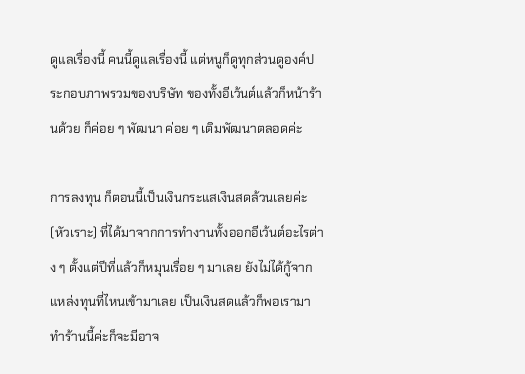ดูแลเรื่องนี้ คนนี้ดูแลเรื่องนี้ แต่หนูก็ดูทุกส่วนดูองค์ประกอบภาพรวมของบริษัท ของทั้งอีเว้นต์แล้วก็หน้าร้านด้วย ก็ค่อย ๆ พัฒนา ค่อย ๆ เติมพัฒนาตลอดค่ะ

การลงทุน ก็ตอนนี้เป็นเงินกระแสเงินสดล้วนเลยค่ะ(หัวเราะ) ที่ได้มาจากการทำงานทั้งออกอีเว้นต์อะไรต่าง ๆ ตั้งแต่ปีที่แล้วก็หมุนเรื่อย ๆ มาเลย ยังไม่ได้กู้จากแหล่งทุนที่ไหนเข้ามาเลย เป็นเงินสดแล้วก็พอเรามาทำร้านนี้ค่ะก็จะมีอาจ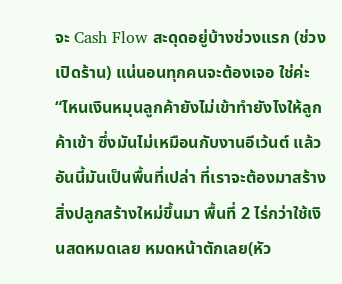จะ Cash Flow สะดุดอยู่บ้างช่วงแรก (ช่วงเปิดร้าน) แน่นอนทุกคนจะต้องเจอ ใช่ค่ะ“ไหนเงินหมุนลูกค้ายังไม่เข้าทำยังไงให้ลูกค้าเข้า ซึ่งมันไม่เหมือนกับงานอีเว้นต์ แล้วอันนี้มันเป็นพื้นที่เปล่า ที่เราจะต้องมาสร้างสิ่งปลูกสร้างใหม่ขึ้นมา พื้นที่ 2 ไร่กว่าใช้เงินสดหมดเลย หมดหน้าตักเลย(หัว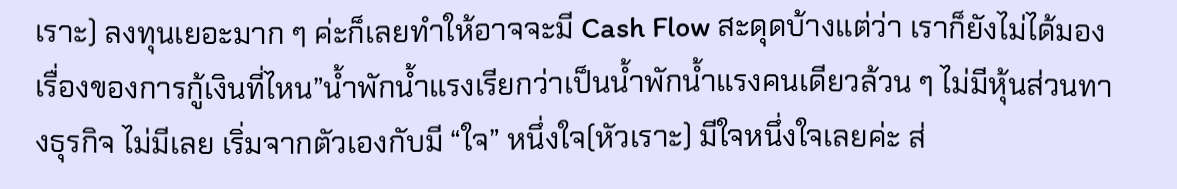เราะ) ลงทุนเยอะมาก ๆ ค่ะก็เลยทำให้อาจจะมี Cash Flow สะดุดบ้างแต่ว่า เราก็ยังไม่ได้มองเรื่องของการกู้เงินที่ไหน”น้ำพักน้ำแรงเรียกว่าเป็นน้ำพักน้ำแรงคนเดียวล้วน ๆ ไม่มีหุ้นส่วนทางธุรกิจ ไม่มีเลย เริ่มจากตัวเองกับมี “ใจ” หนึ่งใจ(หัวเราะ) มีใจหนึ่งใจเลยค่ะ ส่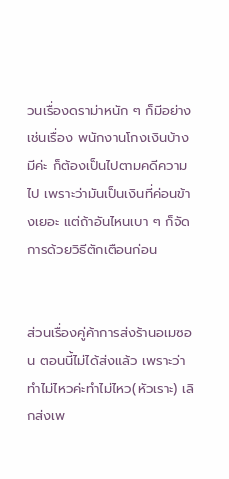วนเรื่องดราม่าหนัก ๆ ก็มีอย่างเช่นเรื่อง พนักงานโกงเงินบ้าง มีค่ะ ก็ต้องเป็นไปตามคดีความไป เพราะว่ามันเป็นเงินที่ค่อนข้างเยอะ แต่ถ้าอันไหนเบา ๆ ก็จัดการด้วยวิธีตักเตือนก่อน


ส่วนเรื่องคู่ค้าการส่งร้านอเมซอน ตอนนี้ไม่ได้ส่งแล้ว เพราะว่าทำไม่ไหวค่ะทำไม่ไหว(หัวเราะ) เลิกส่งเพ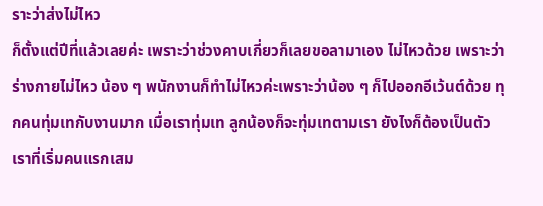ราะว่าส่งไม่ไหว
ก็ตั้งแต่ปีที่แล้วเลยค่ะ เพราะว่าช่วงคาบเกี่ยวก็เลยขอลามาเอง ไม่ไหวด้วย เพราะว่าร่างกายไม่ไหว น้อง ๆ พนักงานก็ทำไม่ไหวค่ะเพราะว่าน้อง ๆ ก็ไปออกอีเว้นต์ด้วย ทุกคนทุ่มเทกับงานมาก เมื่อเราทุ่มเท ลูกน้องก็จะทุ่มเทตามเรา ยังไงก็ต้องเป็นตัวเราที่เริ่มคนแรกเสม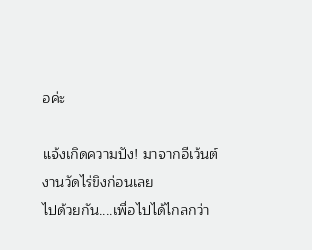อค่ะ

แจ้งเกิดความปัง! มาจากอีเว้นต์งานวัดไร่ขิงก่อนเลย
ไปด้วยกัน....เพื่อไปได้ไกลกว่า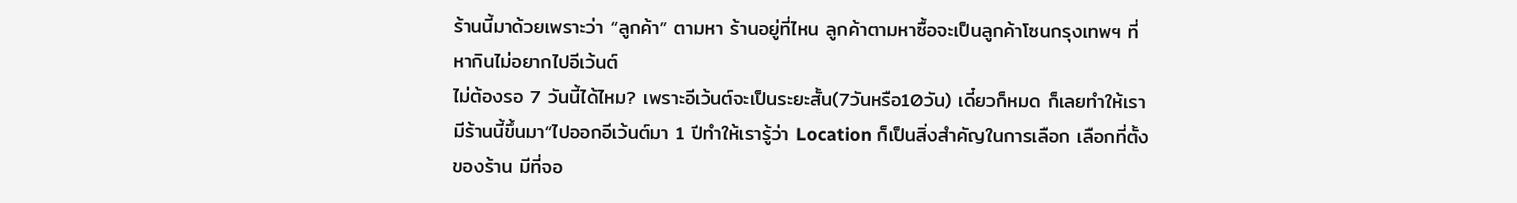ร้านนี้มาด้วยเพราะว่า “ลูกค้า” ตามหา ร้านอยู่ที่ไหน ลูกค้าตามหาซื้อจะเป็นลูกค้าโซนกรุงเทพฯ ที่หากินไม่อยากไปอีเว้นต์
ไม่ต้องรอ 7 วันนี้ได้ไหม? เพราะอีเว้นต์จะเป็นระยะสั้น(7วันหรือ10วัน) เดี๋ยวก็หมด ก็เลยทำให้เรามีร้านนี้ขึ้นมา“ไปออกอีเว้นต์มา 1 ปีทำให้เรารู้ว่า Location ก็เป็นสิ่งสำคัญในการเลือก เลือกที่ตั้งของร้าน มีที่จอ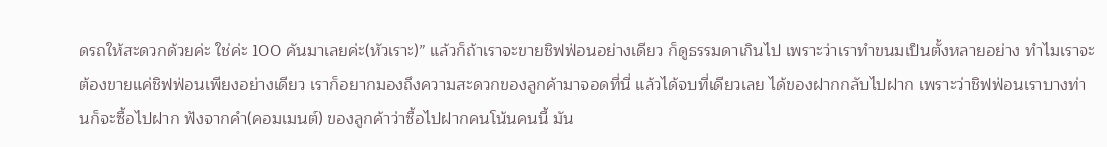ดรถให้สะดวกด้วยค่ะ ใช่ค่ะ 100 คันมาเลยค่ะ(หัวเราะ)” แล้วก็ถ้าเราจะขายชิฟฟ่อนอย่างเดียว ก็ดูธรรมดาเกินไป เพราะว่าเราทำขนมเป็นตั้งหลายอย่าง ทำไมเราจะต้องขายแค่ชิฟฟ่อนเพียงอย่างเดียว เราก็อยากมองถึงความสะดวกของลูกค้ามาจอดที่นี่ แล้วได้จบที่เดียวเลย ได้ของฝากกลับไปฝาก เพราะว่าชิฟฟ่อนเราบางท่านก็จะซื้อไปฝาก ฟังจากคำ(คอมเมนต์) ของลูกค้าว่าซื้อไปฝากคนโน้นคนนี้ มัน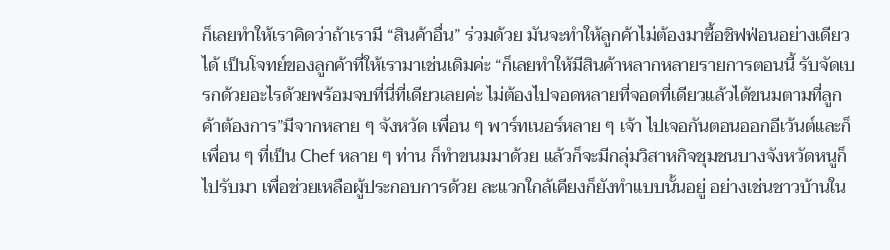ก็เลยทำให้เราคิดว่าถ้าเรามี “สินค้าอื่น” ร่วมด้วย มันจะทำให้ลูกค้าไม่ต้องมาซื้อชิฟฟ่อนอย่างเดียวได้ เป็นโจทย์ของลูกค้าที่ให้เรามาเช่นเดิมค่ะ “ก็เลยทำให้มีสินค้าหลากหลายรายการตอนนี้ รับจัดเบรกด้วยอะไรด้วยพร้อมจบที่นี่ที่เดียวเลยค่ะ ไม่ต้องไปจอดหลายที่จอดที่เดียวแล้วได้ขนมตามที่ลูกค้าต้องการ”มีจากหลาย ๆ จังหวัด เพื่อน ๆ พาร์ทเนอร์หลาย ๆ เจ้า ไปเจอกันตอนออกอีเว้นต์และก็เพื่อน ๆ ที่เป็น Chef หลาย ๆ ท่าน ก็ทำขนมมาด้วย แล้วก็จะมีกลุ่มวิสาหกิจชุมชนบางจังหวัดหนูก็ไปรับมา เพื่อช่วยเหลือผู้ประกอบการด้วย ละแวกใกล้เคียงก็ยังทำแบบนั้นอยู่ อย่างเช่นชาวบ้านใน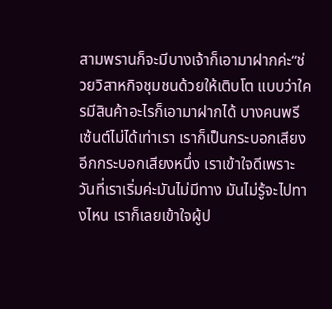สามพรานก็จะมีบางเจ้าก็เอามาฝากค่ะ“ช่วยวิสาหกิจชุมชนด้วยให้เติบโต แบบว่าใครมีสินค้าอะไรก็เอามาฝากได้ บางคนพรีเซ้นต์ไม่ได้เท่าเรา เราก็เป็นกระบอกเสียงอีกกระบอกเสียงหนึ่ง เราเข้าใจดีเพราะวันที่เราเริ่มค่ะมันไม่มีทาง มันไม่รู้จะไปทางไหน เราก็เลยเข้าใจผู้ป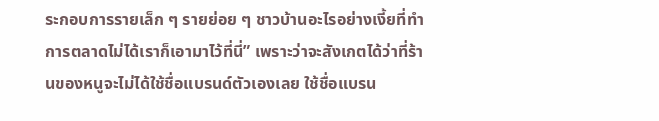ระกอบการรายเล็ก ๆ รายย่อย ๆ ชาวบ้านอะไรอย่างเงี้ยที่ทำการตลาดไม่ได้เราก็เอามาไว้ที่นี่” เพราะว่าจะสังเกตได้ว่าที่ร้านของหนูจะไม่ได้ใช้ชื่อแบรนด์ตัวเองเลย ใช้ชื่อแบรน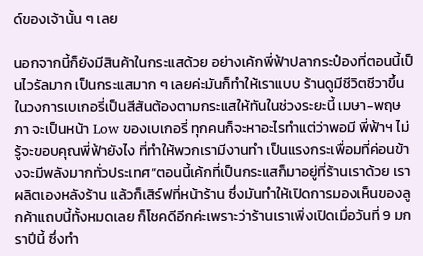ด์ของเจ้านั้น ๆ เลย

นอกจากนี้ก็ยังมีสินค้าในกระแสด้วย อย่างเค้กพี่ฟ้าปลากระป๋องที่ตอนนี้เป็นไวรัลมาก เป็นกระแสมาก ๆ เลยค่ะมันก็ทำให้เราแบบ ร้านดูมีชีวิตชีวาขึ้นในวงการเบเกอรี่เป็นสีสันต้องตามกระแสให้ทันในช่วงระยะนี้ เมษา-พฤษภา จะเป็นหน้า Low ของเบเกอรี่ ทุกคนก็จะหาอะไรทำแต่ว่าพอมี พี่ฟ้าฯ ไม่รู้จะขอบคุณพี่ฟ้ายังไง ที่ทำให้พวกเรามีงานทำ เป็นแรงกระเพื่อมที่ค่อนข้างจะมีพลังมากทั่วประเทศ”ตอนนี้เค้กที่เป็นกระแสก็มาอยู่ที่ร้านเราด้วย เราผลิตเองหลังร้าน แล้วก็เสิร์ฟที่หน้าร้าน ซึ่งมันทำให้เปิดการมองเห็นของลูกค้าแถบนี้ทั้งหมดเลย ก็โชคดีอีกค่ะเพราะว่าร้านเราเพิ่งเปิดเมื่อวันที่ 9 มกราปีนี้ ซึ่งทำ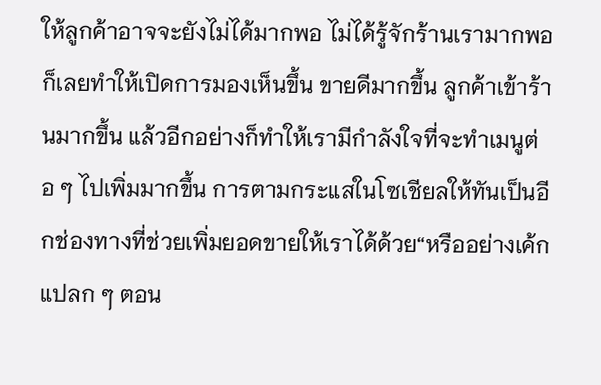ให้ลูกค้าอาจจะยังไม่ได้มากพอ ไม่ได้รู้จักร้านเรามากพอ ก็เลยทำให้เปิดการมองเห็นขึ้น ขายดีมากขึ้น ลูกค้าเข้าร้านมากขึ้น แล้วอีกอย่างก็ทำให้เรามีกำลังใจที่จะทำเมนูต่อ ๆ ไปเพิ่มมากขึ้น การตามกระแสในโซเชียลให้ทันเป็นอีกช่องทางที่ช่วยเพิ่มยอดขายให้เราได้ด้วย“หรืออย่างเค้กแปลก ๆ ตอน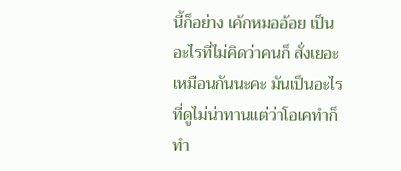นี้ก็อย่าง เค้กหมออ้อย เป็นอะไรที่ไม่คิดว่าคนก็ สั่งเยอะเหมือนกันนะคะ มันเป็นอะไรที่ดูไม่น่าทานแต่ว่าโอเคทำก็ทำ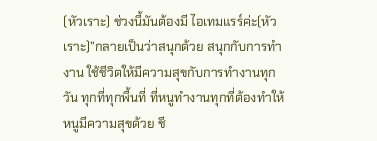(หัวเราะ) ช่วงนี้มันต้องมี ไอเทมแรร์ค่ะ(หัวเราะ)”กลายเป็นว่าสนุกด้วย สนุกกับการทำงาน ใช้ชีวิตให้มีความสุขกับการทำงานทุกวัน ทุกที่ทุกพื้นที่ ที่หนูทำงานทุกที่ต้องทำให้หนูมีความสุขด้วย ชี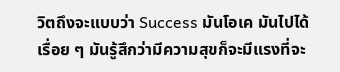วิตถึงจะแบบว่า Success มันโอเค มันไปได้เรื่อย ๆ มันรู้สึกว่ามีความสุขก็จะมีแรงที่จะ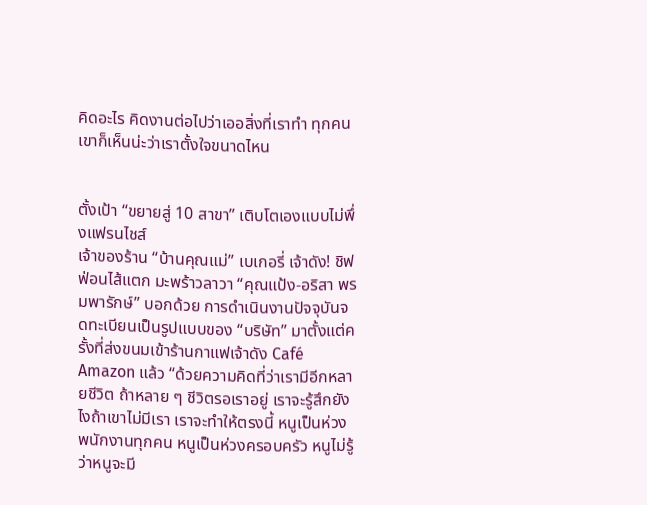คิดอะไร คิดงานต่อไปว่าเออสิ่งที่เราทำ ทุกคนเขาก็เห็นน่ะว่าเราตั้งใจขนาดไหน


ตั้งเป้า “ขยายสู่ 10 สาขา” เติบโตเองแบบไม่พึ่งแฟรนไชส์
เจ้าของร้าน “บ้านคุณแม่” เบเกอรี่ เจ้าดัง! ชิฟฟ่อนไส้แตก มะพร้าวลาวา “คุณแป้ง-อริสา พรมพารักษ์” บอกด้วย การดำเนินงานปัจจุบันจดทะเบียนเป็นรูปแบบของ “บริษัท” มาตั้งแต่ครั้งที่ส่งขนมเข้าร้านกาแฟเจ้าดัง Café Amazon แล้ว “ด้วยความคิดที่ว่าเรามีอีกหลายชีวิต ถ้าหลาย ๆ ชีวิตรอเราอยู่ เราจะรู้สึกยังไงถ้าเขาไม่มีเรา เราจะทำให้ตรงนี้ หนูเป็นห่วงพนักงานทุกคน หนูเป็นห่วงครอบครัว หนูไม่รู้ว่าหนูจะมี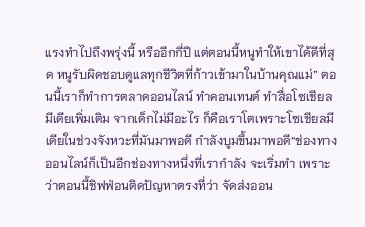แรงทำไปถึงพรุ่งนี้ หรืออีกกี่ปี แต่ตอนนี้หนูทำให้เขาได้ดีที่สุด หนูรับผิดชอบดูแลทุกชีวิตที่ก้าวเข้ามาในบ้านคุณแม่” ตอนนี้เราก็ทำการตลาดออนไลน์ ทำคอนเทนต์ ทำสื่อโซเชียลมีเดียเพิ่มเติม จากเด็กไม่มีอะไร ก็คือเราโตเพราะโซเชียลมีเดียในช่วงจังหวะที่มันมาพอดี กำลังบูมขึ้นมาพอดี“ช่องทางออนไลน์ก็เป็นอีกช่องทางหนึ่งที่เรากำลัง จะเริ่มทำ เพราะว่าตอนนี้ชิฟฟ่อนติดปัญหาตรงที่ว่า จัดส่งออน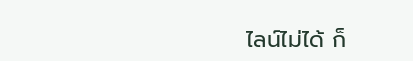ไลน์ไม่ได้ ก็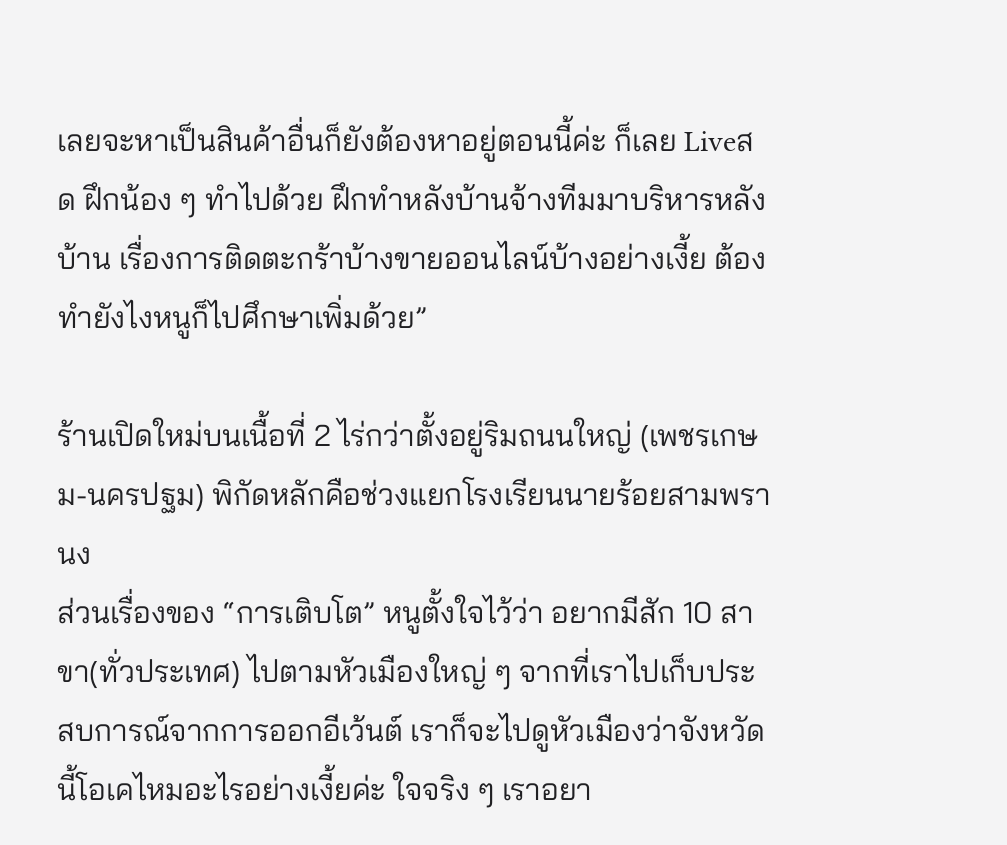เลยจะหาเป็นสินค้าอื่นก็ยังต้องหาอยู่ตอนนี้ค่ะ ก็เลย Liveสด ฝึกน้อง ๆ ทำไปด้วย ฝึกทำหลังบ้านจ้างทีมมาบริหารหลังบ้าน เรื่องการติดตะกร้าบ้างขายออนไลน์บ้างอย่างเงี้ย ต้องทำยังไงหนูก็ไปศึกษาเพิ่มด้วย”

ร้านเปิดใหม่บนเนื้อที่ 2 ไร่กว่าตั้งอยู่ริมถนนใหญ่ (เพชรเกษม-นครปฐม) พิกัดหลักคือช่วงแยกโรงเรียนนายร้อยสามพรานง
ส่วนเรื่องของ “การเติบโต” หนูตั้งใจไว้ว่า อยากมีสัก 10 สาขา(ทั่วประเทศ) ไปตามหัวเมืองใหญ่ ๆ จากที่เราไปเก็บประสบการณ์จากการออกอีเว้นต์ เราก็จะไปดูหัวเมืองว่าจังหวัดนี้โอเคไหมอะไรอย่างเงี้ยค่ะ ใจจริง ๆ เราอยา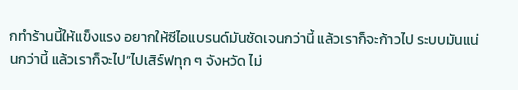กทำร้านนี้ให้แข็งแรง อยากให้ซีไอแบรนด์มันชัดเจนกว่านี้ แล้วเราก็จะก้าวไป ระบบมันแน่นกว่านี้ แล้วเราก็จะไป“ไปเสิร์ฟทุก ๆ จังหวัด ไม่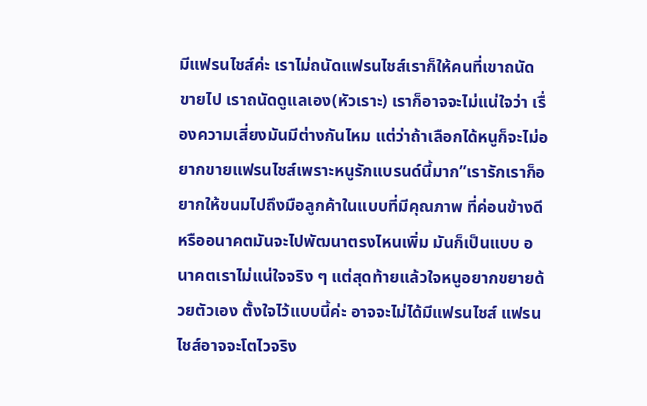มีแฟรนไชส์ค่ะ เราไม่ถนัดแฟรนไชส์เราก็ให้คนที่เขาถนัดขายไป เราถนัดดูแลเอง(หัวเราะ) เราก็อาจจะไม่แน่ใจว่า เรื่องความเสี่ยงมันมีต่างกันไหม แต่ว่าถ้าเลือกได้หนูก็จะไม่อยากขายแฟรนไชส์เพราะหนูรักแบรนด์นี้มาก”เรารักเราก็อยากให้ขนมไปถึงมือลูกค้าในแบบที่มีคุณภาพ ที่ค่อนข้างดี หรืออนาคตมันจะไปพัฒนาตรงไหนเพิ่ม มันก็เป็นแบบ อนาคตเราไม่แน่ใจจริง ๆ แต่สุดท้ายแล้วใจหนูอยากขยายด้วยตัวเอง ตั้งใจไว้แบบนี้ค่ะ อาจจะไม่ได้มีแฟรนไชส์ แฟรนไชส์อาจจะโตไวจริง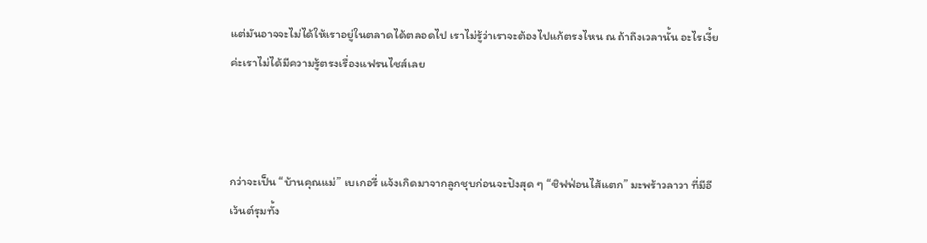แต่มันอาจจะไม่ได้ให้เราอยู่ในตลาดได้ตลอดไป เราไม่รู้ว่าเราจะต้องไปแก้ตรงไหน ณ ถ้าถึงเวลานั้น อะไรเงี้ยค่ะเราไม่ได้มีความรู้ตรงเรื่องแฟรนไชส์เลย



กว่าจะเป็น “บ้านคุณแม่” เบเกอรี่ แจ้งเกิดมาจากลูกชุบก่อนจะปังสุด ๆ “ชิฟฟ่อนไส้แตก” มะพร้าวลาวา ที่มีอีเว้นต์รุมทั้ง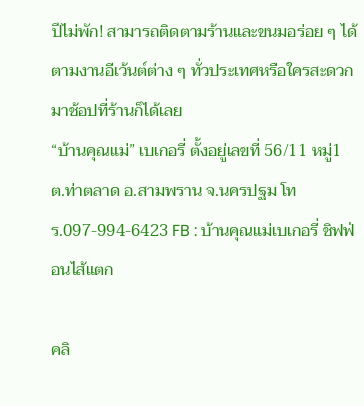ปีไม่พัก! สามารถติดตามร้านและขนมอร่อย ๆ ได้ตามงานอีเว้นต์ต่าง ๆ ทั่วประเทศหรือใครสะดวกมาช้อปที่ร้านก็ได้เลย
“บ้านคุณแม่” เบเกอรี่ ตั้งอยู่เลขที่ 56/11 หมู่1 ต.ท่าตลาด อ.สามพราน จ.นครปฐม โทร.097-994-6423 FB : บ้านคุณแม่เบเกอรี่ ชิฟฟ่อนไส้แตก

คลิ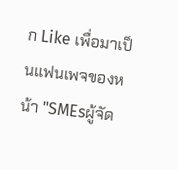ก Like เพื่อมาเป็นแฟนเพจของหน้า "SMEsผู้จัด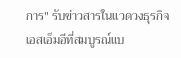การ" รับข่าวสารในแวดวงธุรกิจเอสเอ็มอีที่สมบูรณ์แบ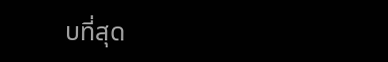บที่สุด